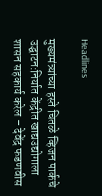Headlines

मुख्यमंत्र्यांच्या हस्ते चितळे व्हिजन पार्कचे उद्घाटन:निर्यात केंद्रीत खाद्यउद्योगाला शासन सहकार्य करेल – देवेंद्र फडणवीस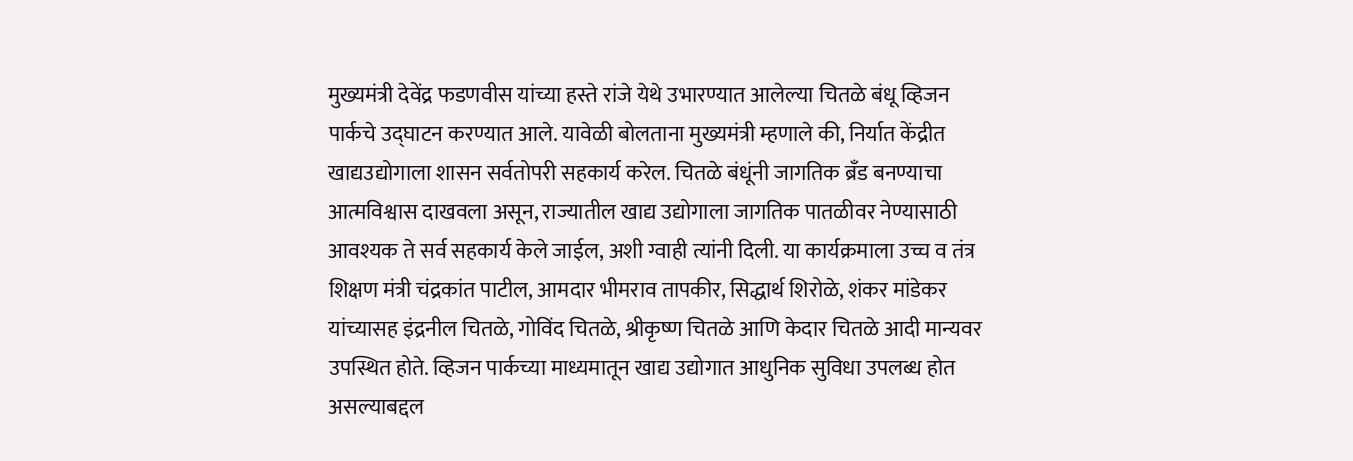मुख्यमंत्री देवेंद्र फडणवीस यांच्या हस्ते रांजे येथे उभारण्यात आलेल्या चितळे बंधू व्हिजन पार्कचे उद्घाटन करण्यात आले. यावेळी बोलताना मुख्यमंत्री म्हणाले की, निर्यात केंद्रीत खाद्यउद्योगाला शासन सर्वतोपरी सहकार्य करेल. चितळे बंधूंनी जागतिक ब्रँड बनण्याचा आत्मविश्वास दाखवला असून, राज्यातील खाद्य उद्योगाला जागतिक पातळीवर नेण्यासाठी आवश्यक ते सर्व सहकार्य केले जाईल, अशी ग्वाही त्यांनी दिली. या कार्यक्रमाला उच्च व तंत्र शिक्षण मंत्री चंद्रकांत पाटील, आमदार भीमराव तापकीर, सिद्धार्थ शिरोळे, शंकर मांडेकर यांच्यासह इंद्रनील चितळे, गोविंद चितळे, श्रीकृष्ण चितळे आणि केदार चितळे आदी मान्यवर उपस्थित होते. व्हिजन पार्कच्या माध्यमातून खाद्य उद्योगात आधुनिक सुविधा उपलब्ध होत असल्याबद्दल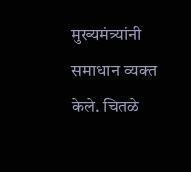मुख्यमंत्र्यांनी समाधान व्यक्त केले. चितळे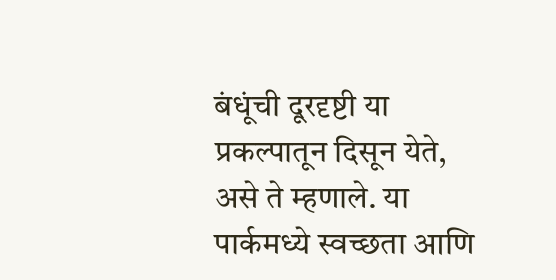बंधूंची दूरदृष्टी या प्रकल्पातून दिसून येते, असे ते म्हणाले. या पार्कमध्ये स्वच्छता आणि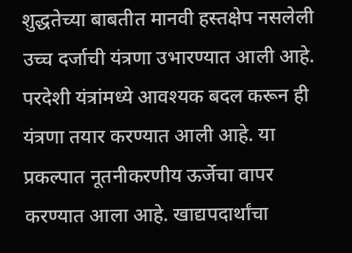शुद्धतेच्या बाबतीत मानवी हस्तक्षेप नसलेली उच्च दर्जाची यंत्रणा उभारण्यात आली आहे. परदेशी यंत्रांमध्ये आवश्यक बदल करून ही यंत्रणा तयार करण्यात आली आहे. या प्रकल्पात नूतनीकरणीय ऊर्जेचा वापर करण्यात आला आहे. खाद्यपदार्थांचा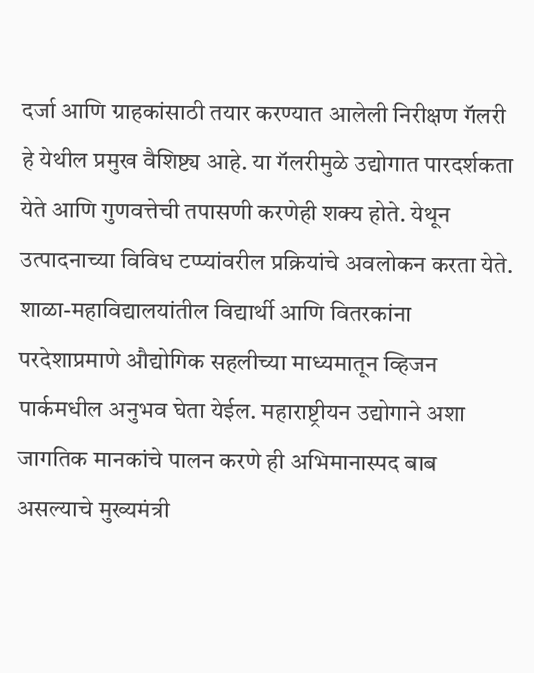दर्जा आणि ग्राहकांसाठी तयार करण्यात आलेली निरीक्षण गॅलरी हे येथील प्रमुख वैशिष्ट्य आहे. या गॅलरीमुळे उद्योगात पारदर्शकता येते आणि गुणवत्तेची तपासणी करणेही शक्य होते. येथून उत्पादनाच्या विविध टप्प्यांवरील प्रक्रियांचे अवलोकन करता येते. शाळा-महाविद्यालयांतील विद्यार्थी आणि वितरकांना परदेशाप्रमाणे औद्योगिक सहलीच्या माध्यमातून व्हिजन पार्कमधील अनुभव घेता येईल. महाराष्ट्रीयन उद्योगाने अशा जागतिक मानकांचे पालन करणे ही अभिमानास्पद बाब असल्याचे मुख्यमंत्री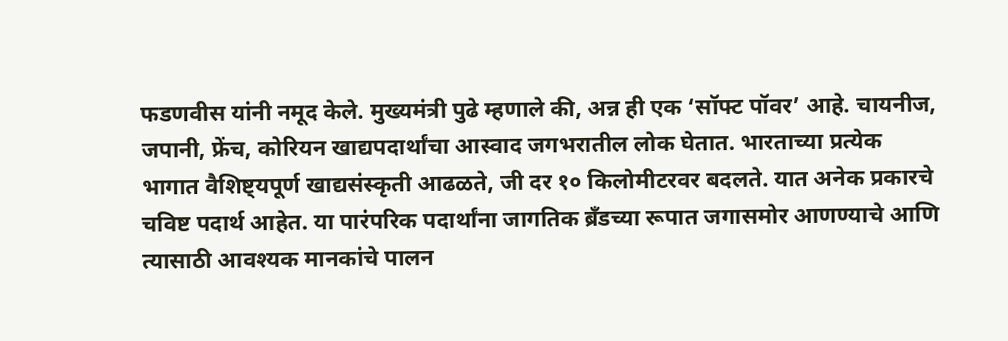फडणवीस यांनी नमूद केले. मुख्यमंत्री पुढे म्हणाले की, अन्न ही एक ‘सॉफ्ट पॉवर’ आहे. चायनीज, जपानी, फ्रेंच, कोरियन खाद्यपदार्थांचा आस्वाद जगभरातील लोक घेतात. भारताच्या प्रत्येक भागात वैशिष्ट्यपूर्ण खाद्यसंस्कृती आढळते, जी दर १० किलोमीटरवर बदलते. यात अनेक प्रकारचे चविष्ट पदार्थ आहेत. या पारंपरिक पदार्थांना जागतिक ब्रँडच्या रूपात जगासमोर आणण्याचे आणि त्यासाठी आवश्यक मानकांचे पालन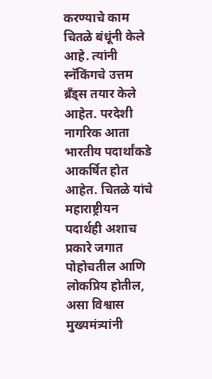करण्याचे काम चितळे बंधूंनी केले आहे. त्यांनी स्नॅकिंगचे उत्तम ब्रँड्स तयार केले आहेत. परदेशी नागरिक आता भारतीय पदार्थांकडे आकर्षित होत आहेत. चितळे यांचे महाराष्ट्रीयन पदार्थही अशाच प्रकारे जगात पोहोचतील आणि लोकप्रिय होतील, असा विश्वास मुख्यमंत्र्यांनी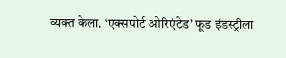व्यक्त केला. ‘एक्सपोर्ट ओरिएंटेड’ फूड इंडस्ट्रीला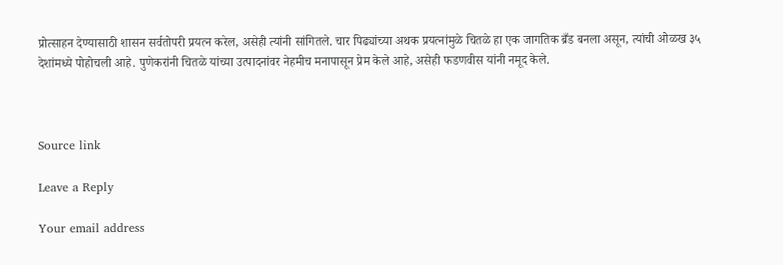प्रोत्साहन देण्यासाठी शासन सर्वतोपरी प्रयत्न करेल, असेही त्यांनी सांगितले. चार पिढ्यांच्या अथक प्रयत्नांमुळे चितळे हा एक जागतिक ब्रँड बनला असून, त्यांची ओळख ३५ देशांमध्ये पोहोचली आहे. पुणेकरांनी चितळे यांच्या उत्पादनांवर नेहमीच मनापासून प्रेम केले आहे, असेही फडणवीस यांनी नमूद केले.



Source link

Leave a Reply

Your email address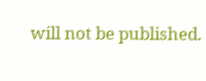will not be published.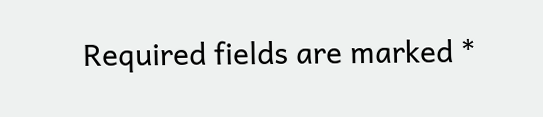Required fields are marked *